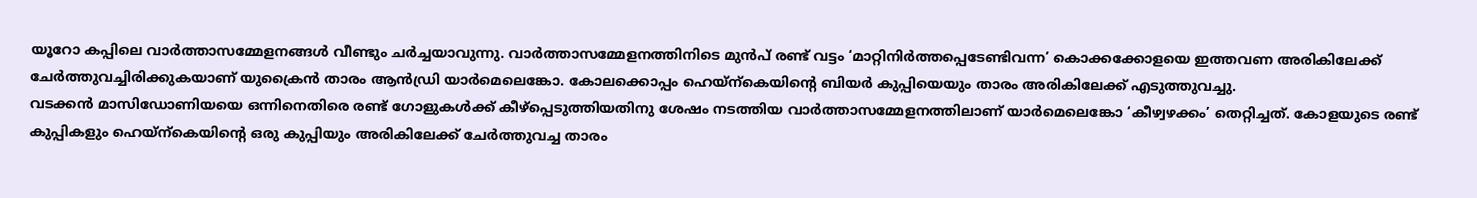യൂറോ കപ്പിലെ വാർത്താസമ്മേളനങ്ങൾ വീണ്ടും ചർച്ചയാവുന്നു. വാർത്താസമ്മേളനത്തിനിടെ മുൻപ് രണ്ട് വട്ടം ‘മാറ്റിനിർത്തപ്പെടേണ്ടിവന്ന’ കൊക്കക്കോളയെ ഇത്തവണ അരികിലേക്ക് ചേർത്തുവച്ചിരിക്കുകയാണ് യുക്രൈൻ താരം ആൻഡ്രി യാർമെലെങ്കോ. കോലക്കൊപ്പം ഹെയ്ന്കെയിൻ്റെ ബിയർ കുപ്പിയെയും താരം അരികിലേക്ക് എടുത്തുവച്ചു.
വടക്കൻ മാസിഡോണിയയെ ഒന്നിനെതിരെ രണ്ട് ഗോളുകൾക്ക് കീഴ്പ്പെടുത്തിയതിനു ശേഷം നടത്തിയ വാർത്താസമ്മേളനത്തിലാണ് യാർമെലെങ്കോ ‘കീഴ്വഴക്കം’ തെറ്റിച്ചത്. കോളയുടെ രണ്ട് കുപ്പികളും ഹെയ്ന്കെയിൻ്റെ ഒരു കുപ്പിയും അരികിലേക്ക് ചേർത്തുവച്ച താരം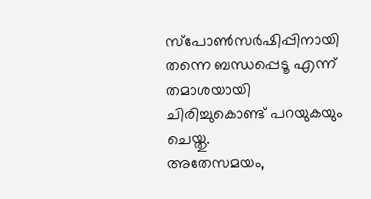സ്പോൺസർഷിപ്പിനായി തന്നെ ബന്ധപ്പെടൂ എന്ന് തമാശയായി ചിരിച്ചുകൊണ്ട് പറയുകയും ചെയ്തു.
അതേസമയം,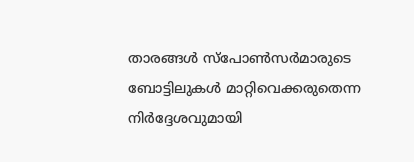താരങ്ങൾ സ്പോൺസർമാരുടെ ബോട്ടിലുകൾ മാറ്റിവെക്കരുതെന്ന നിർദ്ദേശവുമായി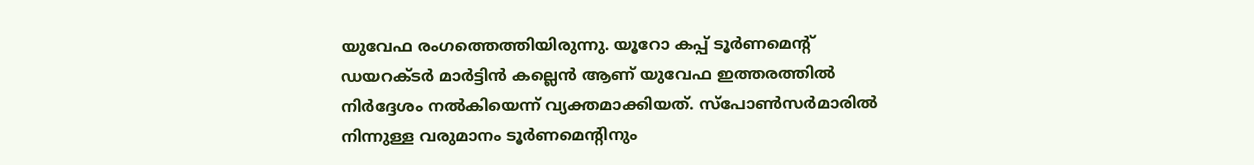യുവേഫ രംഗത്തെത്തിയിരുന്നു. യൂറോ കപ്പ് ടൂർണമെൻ്റ് ഡയറക്ടർ മാർട്ടിൻ കല്ലെൻ ആണ് യുവേഫ ഇത്തരത്തിൽ നിർദ്ദേശം നൽകിയെന്ന് വ്യക്തമാക്കിയത്. സ്പോൺസർമാരിൽ നിന്നുള്ള വരുമാനം ടൂർണമെൻ്റിനും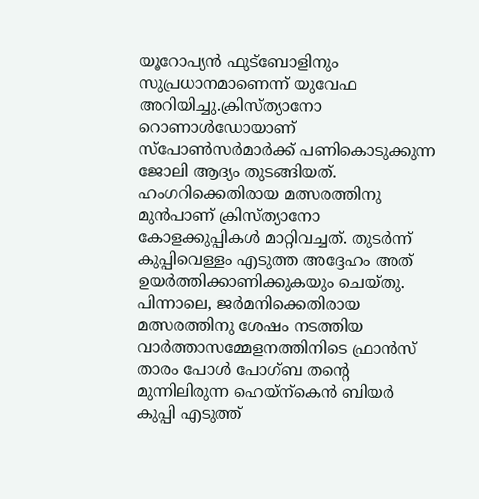യൂറോപ്യൻ ഫുട്ബോളിനും സുപ്രധാനമാണെന്ന് യുവേഫ അറിയിച്ചു.ക്രിസ്ത്യാനോ റൊണാൾഡോയാണ് സ്പോൺസർമാർക്ക് പണികൊടുക്കുന്ന ജോലി ആദ്യം തുടങ്ങിയത്. ഹംഗറിക്കെതിരായ മത്സരത്തിനു മുൻപാണ് ക്രിസ്ത്യാനോ കോളക്കുപ്പികൾ മാറ്റിവച്ചത്. തുടർന്ന് കുപ്പിവെള്ളം എടുത്ത അദ്ദേഹം അത് ഉയർത്തിക്കാണിക്കുകയും ചെയ്തു. പിന്നാലെ, ജർമനിക്കെതിരായ മത്സരത്തിനു ശേഷം നടത്തിയ വാർത്താസമ്മേളനത്തിനിടെ ഫ്രാൻസ് താരം പോൾ പോഗ്ബ തൻ്റെ മുന്നിലിരുന്ന ഹെയ്ന്കെൻ ബിയർ കുപ്പി എടുത്ത്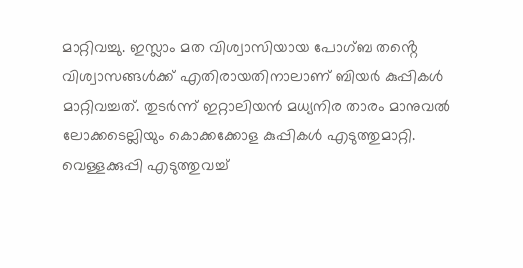മാറ്റിവച്ചു. ഇസ്ലാം മത വിശ്വാസിയായ പോഗ്ബ തൻ്റെ വിശ്വാസങ്ങൾക്ക് എതിരായതിനാലാണ് ബിയർ കുപ്പികൾ മാറ്റിവച്ചത്. തുടർന്ന് ഇറ്റാലിയൻ മധ്യനിര താരം മാനുവൽ ലോക്കടെല്ലിയും കൊക്കക്കോള കുപ്പികൾ എടുത്തുമാറ്റി. വെള്ളക്കുപ്പി എടുത്തുവച്ച്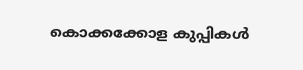കൊക്കക്കോള കുപ്പികൾ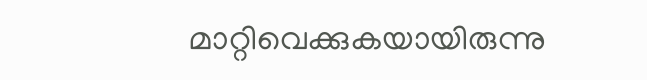മാറ്റിവെക്കുകയായിരുന്നു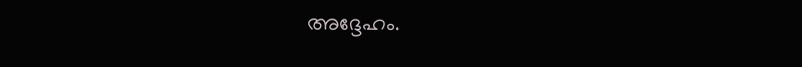അദ്ദേഹം.